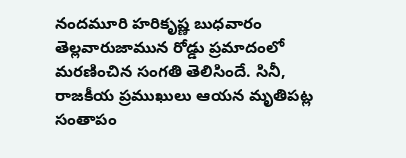నందమూరి హరికృష్ణ బుధవారం తెల్లవారుజామున రోడ్డు ప్రమాదంలో మరణించిన సంగతి తెలిసిందే. సినీ, రాజకీయ ప్రముఖులు ఆయన మృతిపట్ల సంతాపం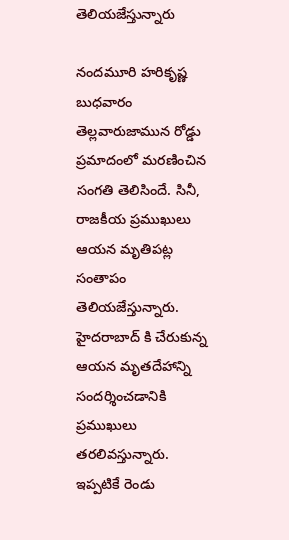తెలియజేస్తున్నారు

నందమూరి హరికృష్ణ బుధవారం తెల్లవారుజామున రోడ్డు ప్రమాదంలో మరణించిన సంగతి తెలిసిందే. సినీ, రాజకీయ ప్రముఖులు ఆయన మృతిపట్ల సంతాపం తెలియజేస్తున్నారు. హైదరాబాద్ కి చేరుకున్న ఆయన మృతదేహాన్ని సందర్శించడానికి ప్రముఖులు తరలివస్తున్నారు. ఇప్పటికే రెండు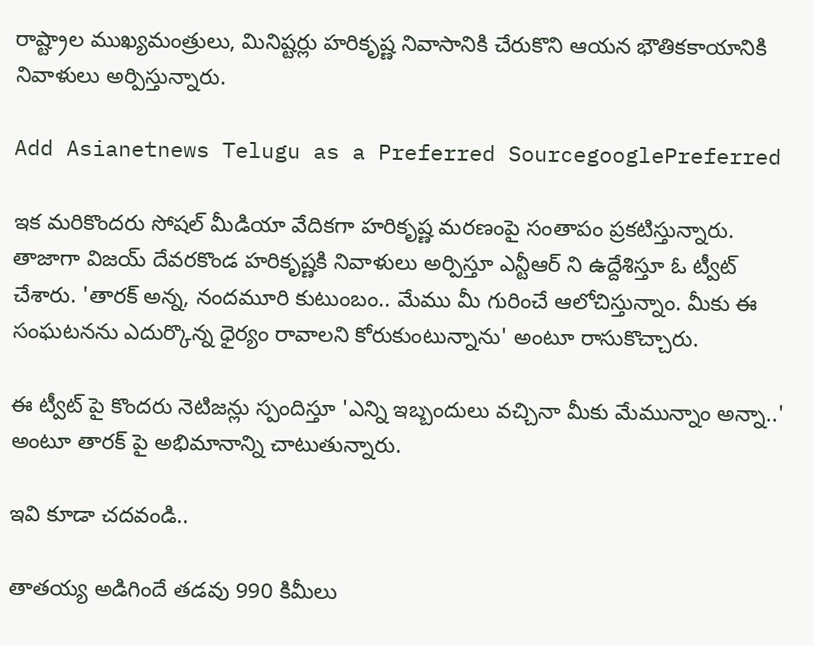రాష్ట్రాల ముఖ్యమంత్రులు, మినిష్టర్లు హరికృష్ణ నివాసానికి చేరుకొని ఆయన భౌతికకాయానికి నివాళులు అర్పిస్తున్నారు.

Add Asianetnews Telugu as a Preferred SourcegooglePreferred

ఇక మరికొందరు సోషల్ మీడియా వేదికగా హరికృష్ణ మరణంపై సంతాపం ప్రకటిస్తున్నారు. తాజాగా విజయ్ దేవరకొండ హరికృష్ణకి నివాళులు అర్పిస్తూ ఎన్టీఆర్ ని ఉద్దేశిస్తూ ఓ ట్వీట్ చేశారు. 'తారక్ అన్న, నందమూరి కుటుంబం.. మేము మీ గురించే ఆలోచిస్తున్నాం. మీకు ఈ సంఘటనను ఎదుర్కొన్న ధైర్యం రావాలని కోరుకుంటున్నాను' అంటూ రాసుకొచ్చారు.

ఈ ట్వీట్ పై కొందరు నెటిజన్లు స్పందిస్తూ 'ఎన్ని ఇబ్బందులు వచ్చినా మీకు మేమున్నాం అన్నా..' అంటూ తారక్ పై అభిమానాన్ని చాటుతున్నారు.

ఇవి కూడా చదవండి..

తాతయ్య అడిగిందే తడవు 990 కిమీలు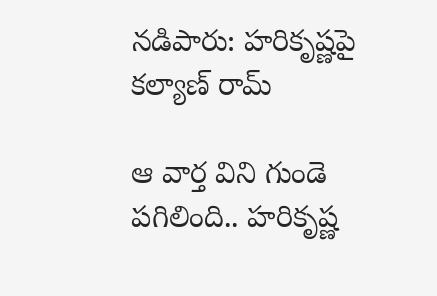నడిపారు: హరికృష్ణపై కల్యాణ్ రామ్

ఆ వార్త విని గుండె పగిలింది.. హరికృష్ణ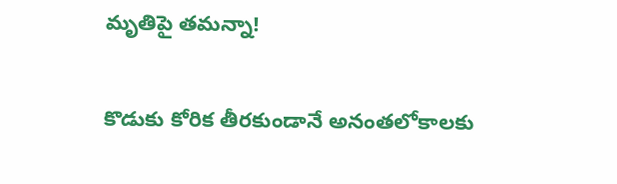మృతిపై తమన్నా!

కొడుకు కోరిక తీరకుండానే అనంతలోకాలకు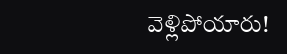వెళ్లిపోయారు!